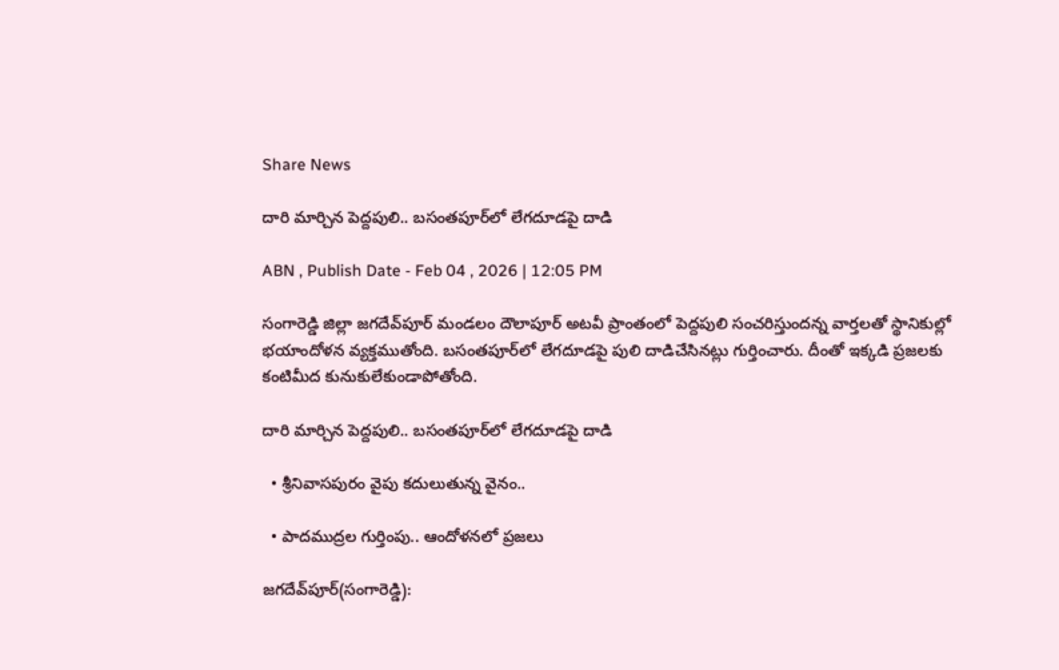Share News

దారి మార్చిన పెద్దపులి.. బసంతపూర్‌లో లేగదూడపై దాడి

ABN , Publish Date - Feb 04 , 2026 | 12:05 PM

సంగారెడ్డి జిల్లా జగదేవ్‌పూర్‌ మండలం దౌలాపూర్‌ అటవీ ప్రాంతంలో పెద్దపులి సంచరిస్తుందన్న వార్తలతో స్థానికుల్లో భయాందోళన వ్యక్తముతోంది. బసంతపూర్‌లో లేగదూడపై పులి దాడిచేసినట్లు గుర్తించారు. దీంతో ఇక్కడి ప్రజలకు కంటిమీద కునుకులేకుండాపోతోంది.

దారి మార్చిన పెద్దపులి.. బసంతపూర్‌లో లేగదూడపై దాడి

  • శ్రీనివాసపురం వైపు కదులుతున్న వైనం..

  • పాదముద్రల గుర్తింపు.. ఆందోళనలో ప్రజలు

జగదేవ్‌పూర్‌(సంగారెడ్డి):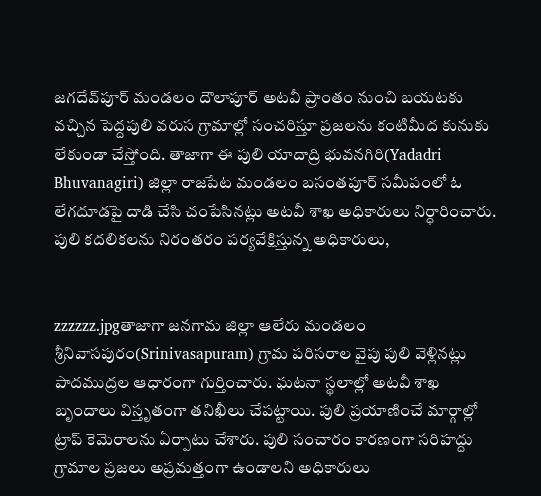జగదేవ్‌పూర్‌ మండలం దౌలాపూర్‌ అటవీ ప్రాంతం నుంచి బయటకు వచ్చిన పెద్దపులి వరుస గ్రామాల్లో సంచరిస్తూ ప్రజలను కంటిమీద కునుకు లేకుండా చేస్తోంది. తాజాగా ఈ పులి యాదాద్రి భువనగిరి(Yadadri Bhuvanagiri) జిల్లా రాజపేట మండలం బసంతపూర్‌ సమీపంలో ఓ లేగదూడపై దాడి చేసి చంపేసినట్లు అటవీ శాఖ అధికారులు నిర్ధారించారు. పులి కదలికలను నిరంతరం పర్యవేక్షిస్తున్న అధికారులు,


zzzzzz.jpgతాజాగా జనగామ జిల్లా ఆలేరు మండలం శ్రీనివాసపురం(Srinivasapuram) గ్రామ పరిసరాల వైపు పులి వెళ్లినట్లు పాదముద్రల ఆధారంగా గుర్తించారు. ఘటనా స్థలాల్లో అటవీ శాఖ బృందాలు విస్తృతంగా తనిఖీలు చేపట్టాయి. పులి ప్రయాణించే మార్గాల్లో ట్రాప్‌ కెమెరాలను ఏర్పాటు చేశారు. పులి సంచారం కారణంగా సరిహద్దు గ్రామాల ప్రజలు అప్రమత్తంగా ఉండాలని అధికారులు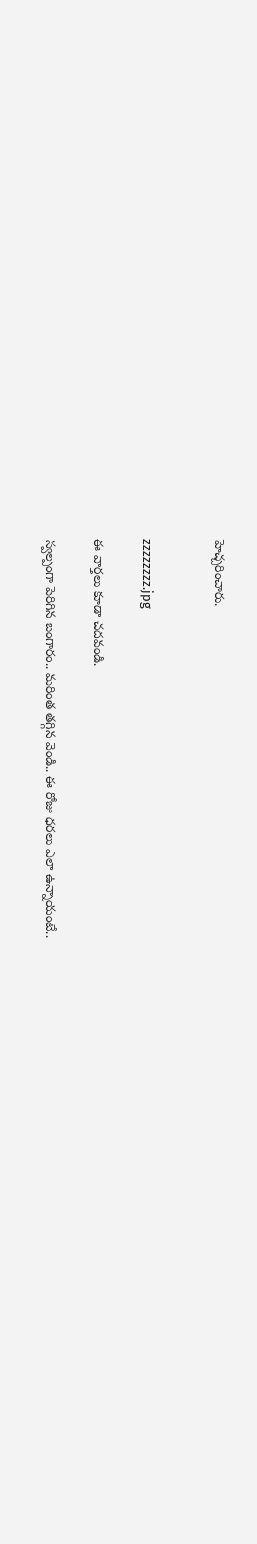హెచ్చరించారు.


zzzzzzzz.jpg

ఈ వార్తలు కూడా చదవండి.

స్వల్పంగా పెరిగిన బంగారం.. మరింత తగ్గిన వెండి.. ఈ రోజు ధరలు ఎలా ఉన్నాయంటే..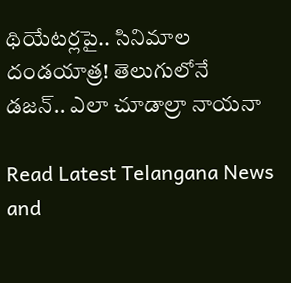థియేట‌ర్ల‌పై.. సినిమాల దండ‌యాత్ర‌! తెలుగులోనే డ‌జ‌న్‌.. ఎలా చూడాల్రా నాయ‌నా

Read Latest Telangana News and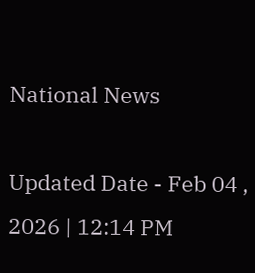National News

Updated Date - Feb 04 , 2026 | 12:14 PM